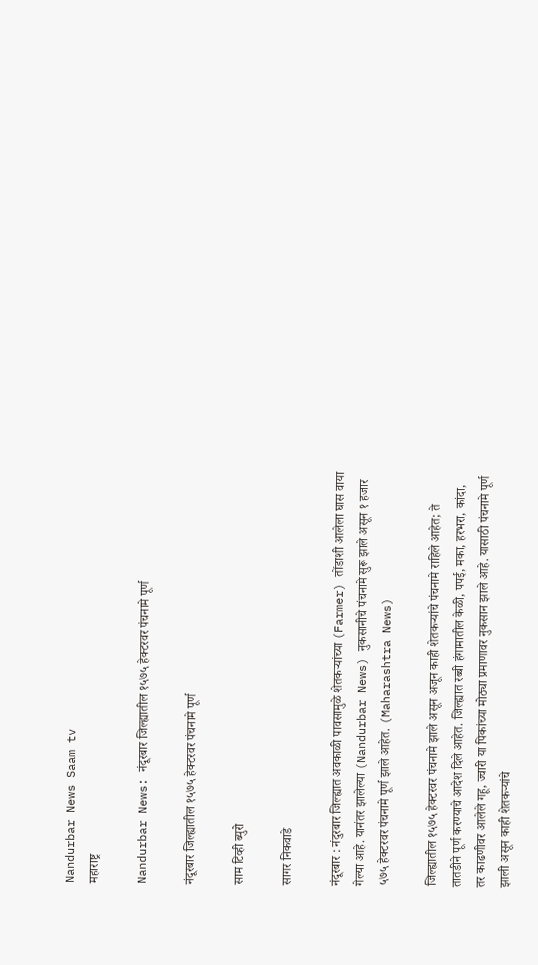Nandurbar News Saam tv
महाराष्ट्र

Nandurbar News: नंदूरबार जिल्ह्यातील १५७५ हेक्टरवर पंचनामे पूर्ण

नंदूरबार जिल्ह्यातील १५७५ हेक्टरवर पंचनामे पूर्ण

साम टिव्ही ब्युरो

सागर निकवाडे

नंदूरबार : नंदुरबार जिल्ह्यात अवकाळी पावसामुळे शेतकऱ्यांच्या (Farmer) तोंडाशी आलेला घास वाया गेल्या आहे. यानंतर झालेल्‍या (Nandurbar News) नुकसानीचे पंचनामे सुरू झाले असून १ हजार ५७५ हेक्‍टरवर पंचनामे पूर्ण झाले आहेत. (Maharashtra News)

जिल्ह्यातील १५७५ हेक्टरवर पंचनामे झाले असून अजून काही शेतकऱ्यांचे पंचनामे राहिले आहेत; ते तातडीने पूर्ण करण्याचे आदेश दिले आहेत. जिल्ह्यात रब्बी हंगामातील केळी, पपई, मका, हरभरा, कांदा, तर काढणीवर आलेले गहू, ज्वारी या पिकांच्या मोठ्या प्रमाणावर नुकसान झाले आहे. यासाठी पंचनामे पूर्ण झाली असून काही शेतकऱ्यांचे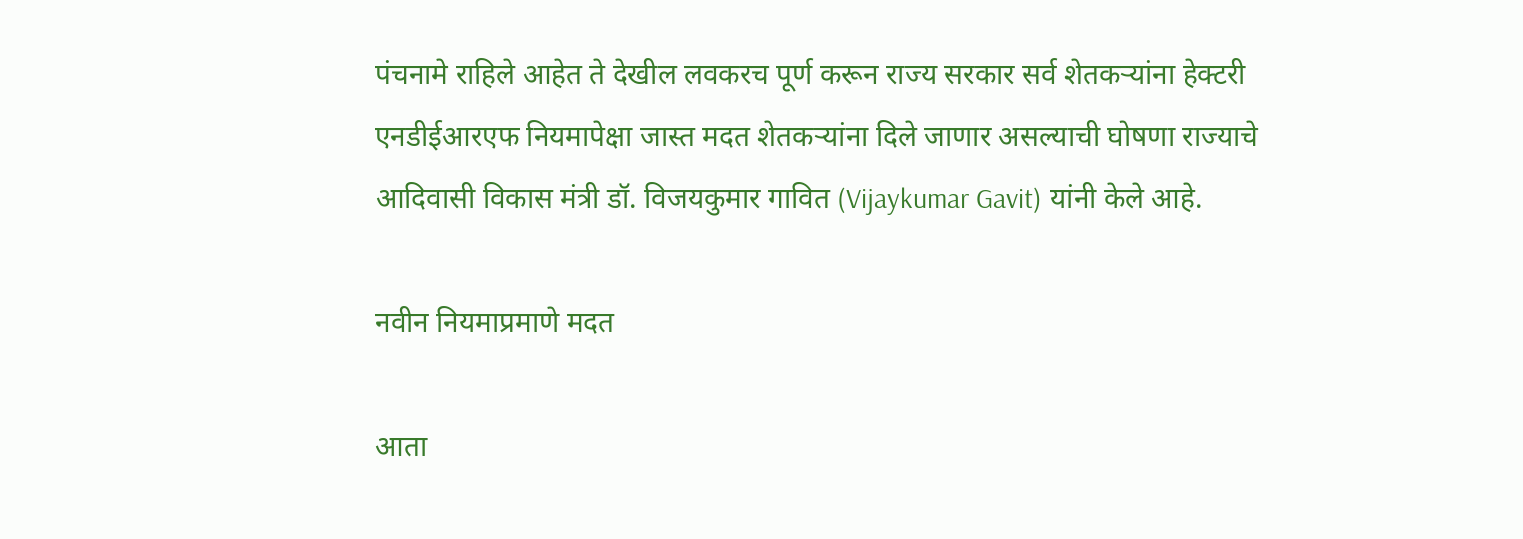पंचनामे राहिले आहेत ते देखील लवकरच पूर्ण करून राज्य सरकार सर्व शेतकऱ्यांना हेक्टरी एनडीईआरएफ नियमापेक्षा जास्त मदत शेतकऱ्यांना दिले जाणार असल्याची घोषणा राज्याचे आदिवासी विकास मंत्री डॉ. विजयकुमार गावित (Vijaykumar Gavit) यांनी केले आहे.

नवीन नियमाप्रमाणे मदत

आता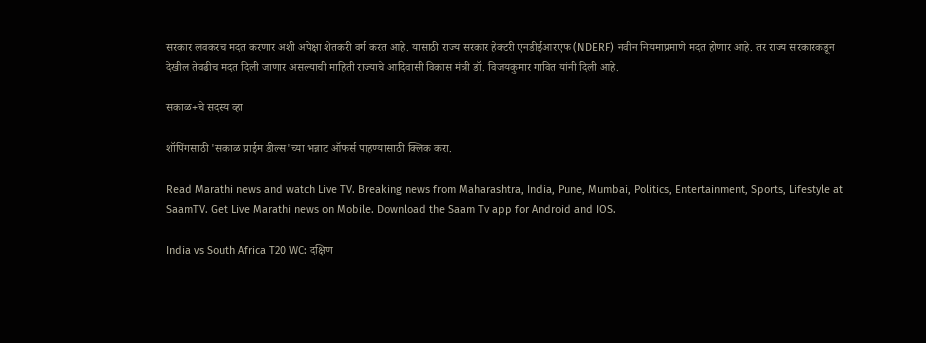सरकार लवकरच मदत करणार अशी अपेक्षा शेतकरी वर्ग करत आहे. यासाठी राज्य सरकार हेक्टरी एनडीईआरएफ (NDERF) नवीन नियमाप्रमाणे मदत होणार आहे. तर राज्य सरकारकडून देखील तेवढीच मदत दिली जाणार असल्याची माहिती राज्याचे आदिवासी विकास मंत्री डॉ. विजयकुमार गावित यांनी दिली आहे.

सकाळ+चे सदस्य व्हा

शॉपिंगसाठी 'सकाळ प्राईम डील्स'च्या भन्नाट ऑफर्स पाहण्यासाठी क्लिक करा.

Read Marathi news and watch Live TV. Breaking news from Maharashtra, India, Pune, Mumbai, Politics, Entertainment, Sports, Lifestyle at SaamTV. Get Live Marathi news on Mobile. Download the Saam Tv app for Android and IOS.

India vs South Africa T20 WC: दक्षिण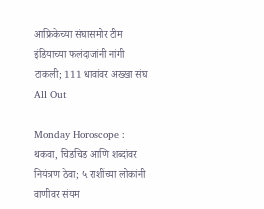आफ्रिकेच्या संघासमोर टीम इंडियाच्या फलंदाजांनी नांगी टाकली; 111 धावांवर अख्खा संघ All Out

Monday Horoscope : थकवा, चिडचिड आणि शब्दांवर नियंत्रण ठेवा; ५ राशींच्या लोकांनी वाणीवर संयम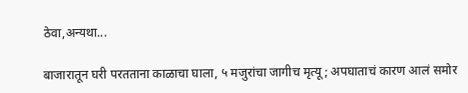ठेवा,अन्यथा...

बाजारातून घरी परतताना काळाचा घाला, ५ मजुरांचा जागीच मृत्यू; अपघाताचं कारण आलं समोर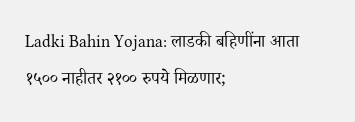Ladki Bahin Yojana: लाडकी बहिणींना आता १५०० नाहीतर २१०० रुपये मिळणार;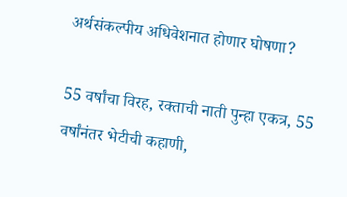अर्थसंकल्पीय अधिवेशनात होणार घोषणा?

55 वर्षांचा विरह, रक्ताची नाती पुन्हा एकत्र, 55 वर्षांनंतर भेटीची कहाणी,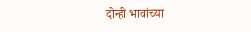दोन्ही भावांच्या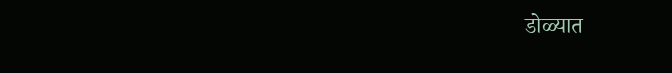डोळ्यात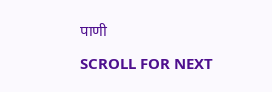पाणी

SCROLL FOR NEXT